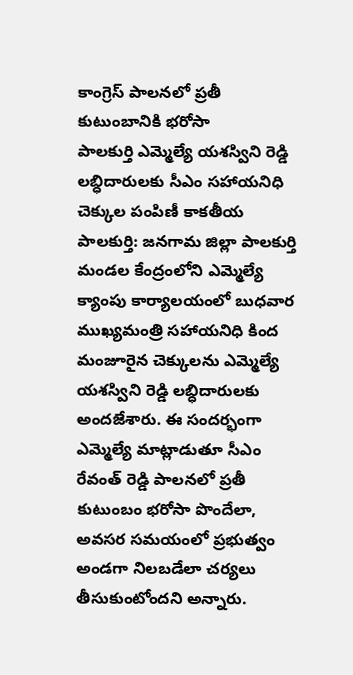కాంగ్రెస్ పాలనలో ప్రతీ కుటుంబానికి భరోసా
పాలకుర్తి ఎమ్మెల్యే యశస్విని రెడ్డి లబ్ధిదారులకు సీఎం సహాయనిధి చెక్కుల పంపిణీ కాకతీయ పాలకుర్తి: జనగామ జిల్లా పాలకుర్తి మండల కేంద్రంలోని ఎమ్మెల్యే క్యాంపు కార్యాలయంలో బుధవార ముఖ్యమంత్రి సహాయనిధి కింద మంజూరైన చెక్కులను ఎమ్మెల్యే యశస్విని రెడ్డి లబ్ధిదారులకు అందజేశారు. ఈ సందర్భంగా ఎమ్మెల్యే మాట్లాడుతూ సీఎం రేవంత్ రెడ్డి పాలనలో ప్రతీ కుటుంబం భరోసా పొందేలా, అవసర సమయంలో ప్రభుత్వం అండగా నిలబడేలా చర్యలు తీసుకుంటోందని అన్నారు.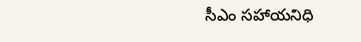సీఎం సహాయనిధి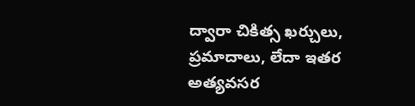ద్వారా చికిత్స ఖర్చులు, ప్రమాదాలు, లేదా ఇతర అత్యవసర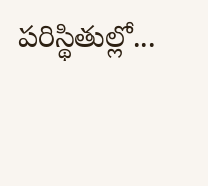పరిస్థితుల్లో...